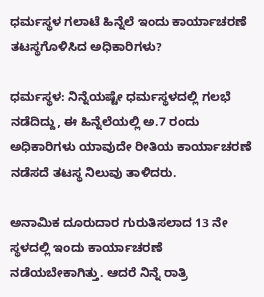ಧರ್ಮಸ್ಥಳ ಗಲಾಟೆ ಹಿನ್ನೆಲೆ ಇಂದು ಕಾರ್ಯಾಚರಣೆ ತಟಸ್ಥಗೊಳಿಸಿದ ಅಧಿಕಾರಿಗಳು?

ಧರ್ಮಸ್ಥಳ: ನಿನ್ನೆಯಷ್ಟೇ ಧರ್ಮಸ್ಥಳದಲ್ಲಿ ಗಲಭೆ ನಡೆದಿದ್ದು, ಈ ಹಿನ್ನೆಲೆಯಲ್ಲಿ ಅ.7 ರಂದು ಅಧಿಕಾರಿಗಳು ಯಾವುದೇ ರೀತಿಯ ಕಾರ್ಯಾಚರಣೆ ನಡೆಸದೆ ತಟಸ್ಥ ನಿಲುವು ತಾಳಿದರು‌.

ಅನಾಮಿಕ ದೂರುದಾರ ಗುರುತಿಸಲಾದ 13 ನೇ ಸ್ಥಳದಲ್ಲಿ ಇಂದು ಕಾರ್ಯಾಚರಣೆ ನಡೆಯಬೇಕಾಗಿತ್ತು. ಆದರೆ ನಿನ್ನೆ ರಾತ್ರಿ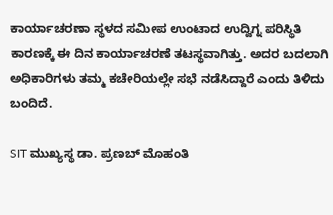ಕಾರ್ಯಾಚರಣಾ ಸ್ಥಳದ ಸಮೀಪ ಉಂಟಾದ ಉದ್ವಿಗ್ನ ಪರಿಸ್ಥಿತಿ ಕಾರಣಕ್ಕೆ ಈ ದಿನ ಕಾರ್ಯಾಚರಣೆ ತಟಸ್ಥವಾಗಿತ್ತು. ಅದರ ಬದಲಾಗಿ ಅಧಿಕಾರಿಗಳು ತಮ್ಮ ಕಚೇರಿಯಲ್ಲೇ ಸಭೆ ನಡೆಸಿದ್ದಾರೆ ಎಂದು ತಿಳಿದು ಬಂದಿದೆ.

SIT ಮುಖ್ಯಸ್ಥ ಡಾ. ಪ್ರಣಬ್ ಮೊಹಂತಿ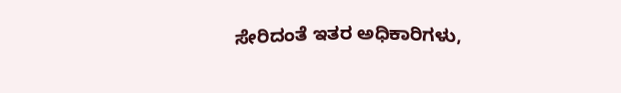ಸೇರಿದಂತೆ ಇತರ ಅಧಿಕಾರಿಗಳು,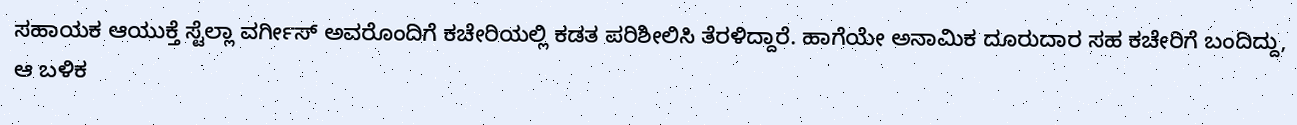ಸಹಾಯಕ ಆಯುಕ್ತೆ ಸ್ಟೆಲ್ಲಾ ವರ್ಗೀಸ್ ಅವರೊಂದಿಗೆ ಕಚೇರಿಯಲ್ಲಿ ಕಡತ ಪರಿಶೀಲಿಸಿ ತೆರಳಿದ್ದಾರೆ. ಹಾಗೆಯೇ ಅನಾಮಿಕ ದೂರುದಾರ ಸಹ ಕಚೇರಿಗೆ ಬಂದಿದ್ದು, ಆ ಬಳಿಕ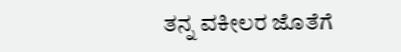ತನ್ನ ವಕೀಲರ ಜೊತೆಗೆ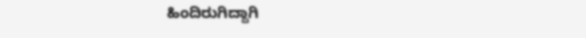ಹಿಂದಿರುಗಿದ್ದಾಗಿ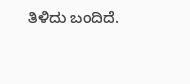ತಿಳಿದು ಬಂದಿದೆ.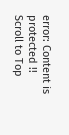error: Content is protected !!
Scroll to Top